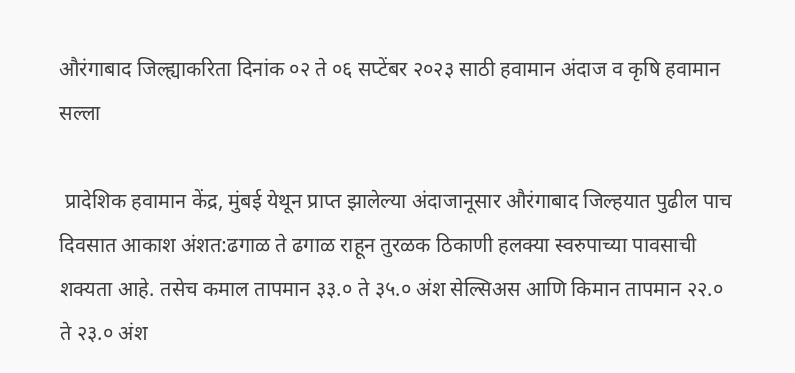औरंगाबाद जिल्ह्याकरिता दिनांक ०२ ते ०६ सप्टेंबर २०२३ साठी हवामान अंदाज व कृषि हवामान सल्ला

 प्रादेशिक हवामान केंद्र, मुंबई येथून प्राप्त झालेल्या अंदाजानूसार औरंगाबाद जिल्हयात पुढील पाच दिवसात आकाश अंशत:ढगाळ ते ढगाळ राहून तुरळक ठिकाणी हलक्या स्वरुपाच्या पावसाची शक्यता आहे. तसेच कमाल तापमान ३३.० ते ३५.० अंश सेल्सिअस आणि किमान तापमान २२.० ते २३.० अंश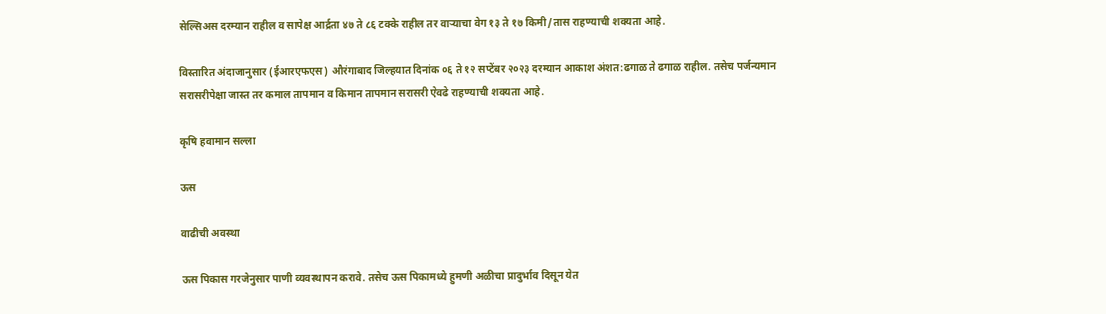सेल्सिअस दरम्यान राहील व सापेक्ष आर्द्रता ४७ ते ८६ टक्के राहील तर वाऱ्याचा वेग १३ ते १७ किमी/तास राहण्याची शक्यता आहे.

विस्तारित अंदाजानुसार (ईआरएफएस) औरंगाबाद जिल्हयात दिनांक ०६ ते १२ सप्टेंबर २०२३ दरम्यान आकाश अंशत:ढगाळ ते ढगाळ राहील. तसेच पर्जन्यमान सरासरीपेक्षा जास्त तर कमाल तापमान व किमान तापमान सरासरी ऐवढे राहण्याची शक्यता आहे.

कृषि हवामान सल्ला

ऊस

वाढीची अवस्था

ऊस पिकास गरजेनुसार पाणी व्यवस्थापन करावे. तसेच ऊस पिकामध्ये हुमणी अळीचा प्रादुर्भाव दिसून येत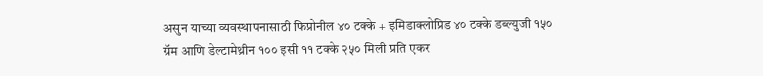असुन याच्या व्यवस्थापनासाठी फिप्रोनील ४० टक्के + इमिडाक्लोप्रिड ४० टक्के डब्ल्युजी १५० ग्रॅम आणि डेल्टामेथ्रीन १०० इसी ११ टक्के २५० मिली प्रति एकर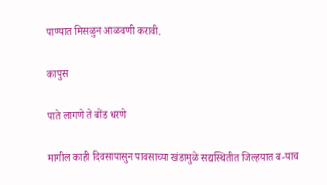पाण्यात मिसळुन आळवणी करावी.

कापुस

पाते लागणे ते बोंड धरणे

मागील काही दिवसापासुन पावसाच्या खंडामुळे सद्यस्थितीत जिल्हयात ब-याच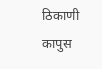ठिकाणी कापुस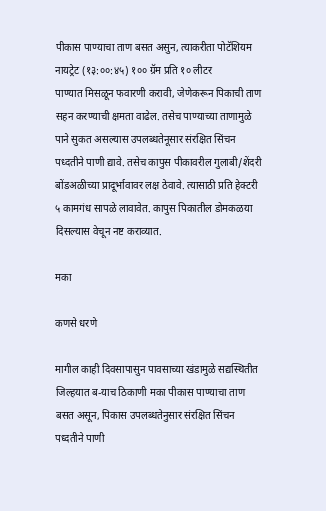पीकास पाण्याचा ताण बसत असुन, त्याकरीता पोटॅशियम नायट्रेट (१३:००:४५) १०० ग्रॅम प्रति १० लीटर पाण्यात ‍मिसळून फवारणी करावी, जेणेकरून पिकाची ताण सहन करण्याची क्षमता वाढेल. तसेच पाण्याच्या ताणामुळे पाने सुकत असल्यास उपलब्धतेनूसार संरक्षित सिंचन पध्दतीने पाणी द्यावे. तसेच कापुस पीकावरील गुलाबी/शेंदरी बोंडअळीच्या प्रादूर्भावावर लक्ष ठेवावे. त्यासाठी प्रति हेक्टरी ५ कामगंध सापळे लावावेत. कापुस पिकातील डोमकळया दिसल्यास वेचून नष्ट कराव्यात.

मका

कणसे धरणे

मागील काही दिवसापासुन पावसाच्या खंडामुळे सद्यस्थितीत जिल्हयात ब-याच ठिकाणी मका पीकास पाण्याचा ताण बसत असून, पिकास उपलब्धतेनुसार संरक्षित सिंचन पध्दतीने पाणी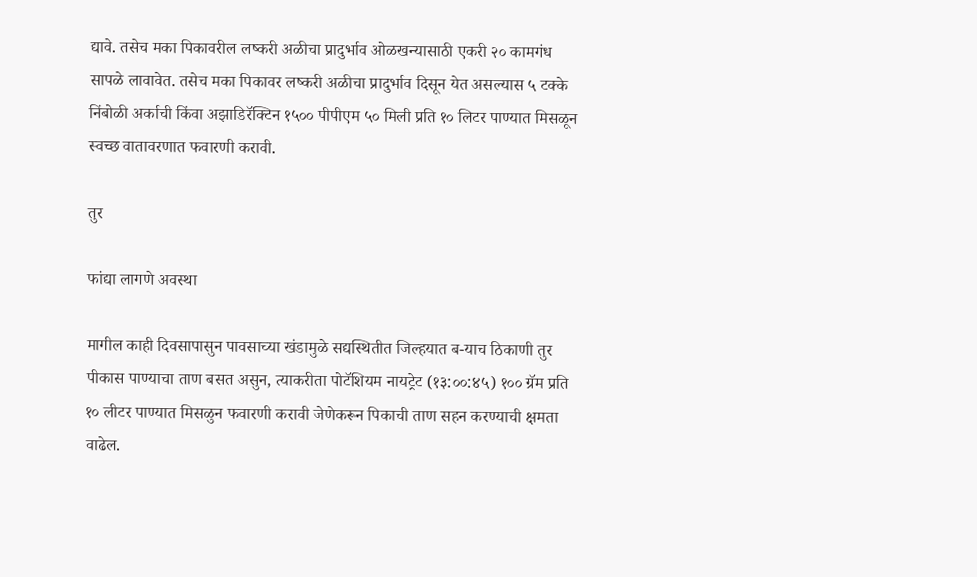द्यावे. तसेच मका पिकावरील लष्करी अळीचा प्रादुर्भाव ओळखन्यासाठी एकरी २० कामगंध सापळे लावावेत. तसेच मका पिकावर लष्करी अळीचा प्रादुर्भाव दिसून येत असल्यास ५ टक्के निंबोळी अर्काची किंवा अझाडिरॅक्टिन १५०० पीपीएम ५० मिली प्रति १० लिटर पाण्यात मिसळून स्वच्छ वातावरणात फवारणी करावी.

तुर

फांद्या लागणे अवस्था

मागील काही दिवसापासुन पावसाच्या खंडामुळे सद्यस्थितीत जिल्हयात ब-याच ठिकाणी तुर पीकास पाण्याचा ताण बसत असुन, त्याकरीता पोटॅशियम नायट्रेट (१३:००:४५) १०० ग्रॅम प्रति १० लीटर पाण्यात ‍मिसळुन फवारणी करावी जेणेकरून पिकाची ताण सहन करण्याची क्षमता वाढेल.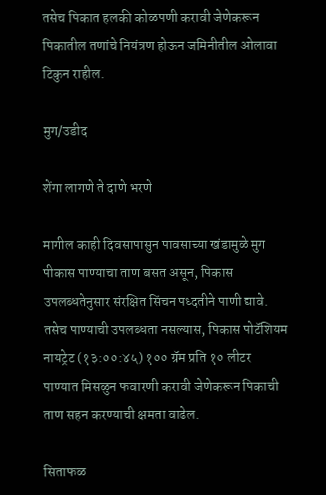तसेच पिकात हलकी कोळपणी करावी जेणेकरून पिकातील तणांचे नियंत्रण होऊन जमिनीतील ओलावा टिकुन राहील.

मुग/उडीद

शेंगा लागणे ते दाणे भरणे

मागील काही दिवसापासुन पावसाच्या खंडामुळे मुग पीकास पाण्याचा ताण बसत असून, पिकास उपलब्धतेनुसार संरक्षित सिंचन पध्दतीने पाणी द्यावे. तसेच पाण्याची उपलब्धता नसल्यास, पिकास पोटॅशियम नायट्रेट (१३:००:४५) १०० ग्रॅम प्रति १० लीटर पाण्यात ‍मिसळुन फवारणी करावी जेणेकरून पिकाची ताण सहन करण्याची क्षमता वाढेल.

सिताफळ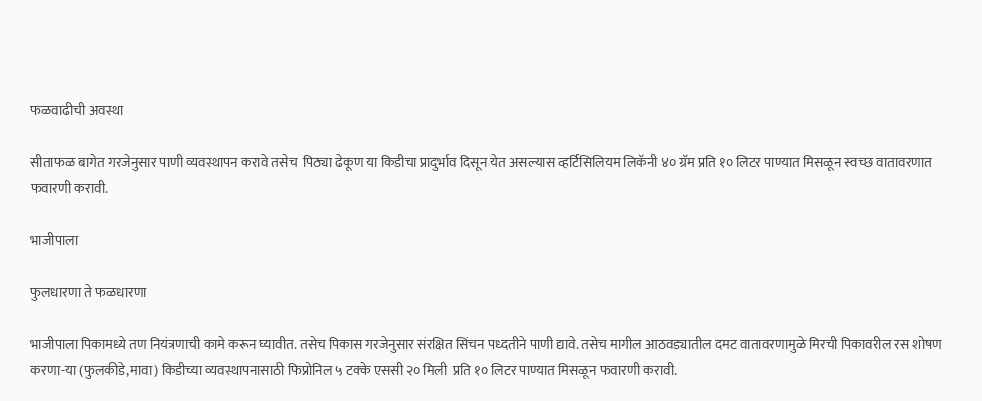फळवाढीची अवस्था

सीताफळ बागेत गरजेनुसार पाणी व्यवस्थापन करावे तसेच  पिठ्या ढेकूण या किडीचा प्रादुर्भाव दिसून येत असल्यास व्हर्टिसिलियम लिकॅनी ४० ग्रॅम प्रति १० लिटर पाण्यात मिसळून स्वच्छ वातावरणात फवारणी करावी.

भाजीपाला

फुलधारणा ते फळधारणा

भाजीपाला पिकामध्ये तण नियंत्रणाची कामे करून घ्यावीत. तसेच पिकास गरजेनुसार संरक्षित सिंचन पध्दतीने पाणी द्यावे. तसेच मागील आठवड्यातील दमट वातावरणामुळे मिरची पिकावरील रस शोषण करणा-या (फुलकीडे,मावा) किडीच्या व्यवस्थापनासाठी फिप्रोनिल ५ टक्के एससी २० मिली  प्रति १० लिटर पाण्यात मिसळून फवारणी करावी.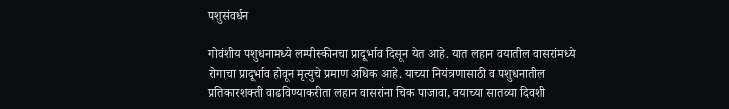पशुसंवर्धन

गोवंशीय पशुधनामध्ये लम्पीस्कीनचा प्रादूर्भाव दिसून येत आहे. यात लहान वयातील वासरांमध्ये रोगाचा प्रादूर्भाव होवून मृत्युचे प्रमाण अधिक आहे. याच्या नियंत्रणासाठी व पशुधनातील प्रतिकारशक्ती वाढविण्याकरीता लहान वासरांना चिक पाजावा, वयाच्या सातव्या दिवशी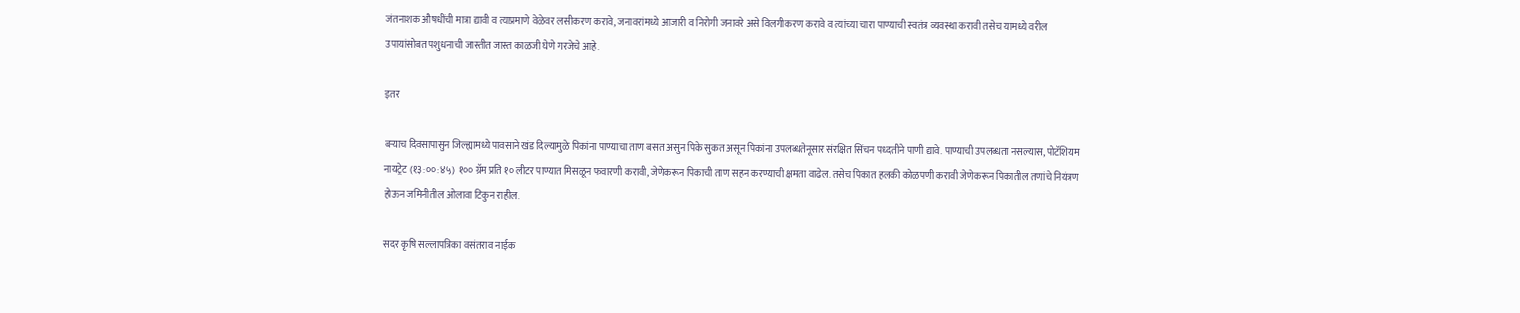जंतनाशक औषधींची मात्रा द्यावी व त्याप्रमाणे वेळेवर लसीकरण करावे, जनावरांमध्ये आजारी व निरोगी जनावरे असे विलगीकरण करावे व त्यांच्या चारा पाण्याची स्वतंत्र व्यवस्था करावी तसेच यामध्ये वरील उपायांसोबत पशुधनाची जास्तीत जास्त काळजी घेणे गरजेचे आहे.

इतर

बऱ्याच दिवसापासुन जिल्ह्यामध्ये पावसाने खंड दिल्यामुळे पिकांना पाण्याचा ताण बसत असुन पिके सुकत असून पिकांना उपलब्धतेनूसार संरक्षित सिंचन पध्दतीने पाणी द्यावे. पाण्याची उपलब्धता नसल्यास, पोटॅशियम नायट्रेट (१३:००:४५) १०० ग्रॅम प्रति १० लीटर पाण्यात ‍मिसळून फवारणी करावी, जेणेकरून पिकाची ताण सहन करण्याची क्षमता वाढेल. तसेच पिकात हलकी कोळपणी करावी जेणेकरून पिकातील तणांचे नियंत्रण होऊन जमिनीतील ओलावा टिकुन राहील.

सदर कृषि सल्लापत्रिका वसंतराव नाईक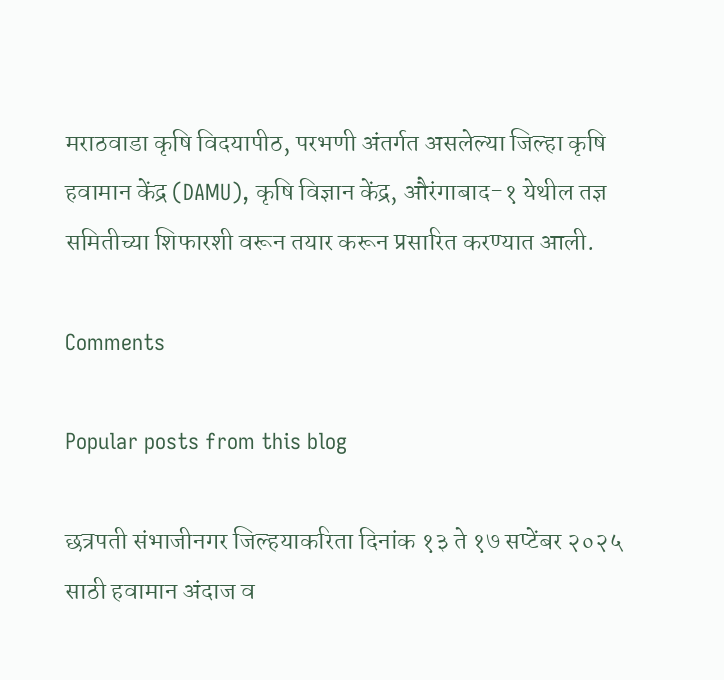मराठवाडा कृषि विदयापीठ, परभणी अंतर्गत असलेल्या जिल्हा कृषि हवामान केंद्र (DAMU), कृषि विज्ञान केंद्र, औरंगाबाद-१ येथील तज्ञ समितीच्या शिफारशी वरून तयार करून प्रसारित करण्यात आली.

Comments

Popular posts from this blog

छत्रपती संभाजीनगर जिल्हयाकरिता दिनांक १३ ते १७ सप्टेंबर २०२५ साठी हवामान अंदाज व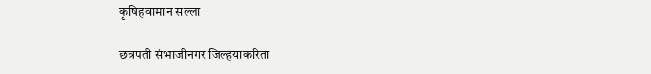कृषिहवामान सल्ला

छत्रपती संभाजीनगर जिल्हयाकरिता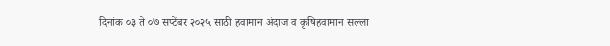दिनांक ०३ ते ०७ सप्टेंबर २०२५ साठी हवामान अंदाज व कृषिहवामान सल्ला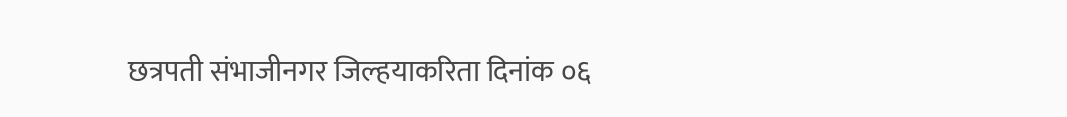छत्रपती संभाजीनगर जिल्हयाकरिता दिनांक ०६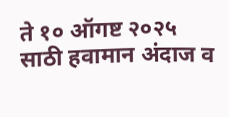ते १० ऑगष्ट २०२५ साठी हवामान अंदाज व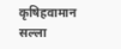कृषिहवामान सल्ला